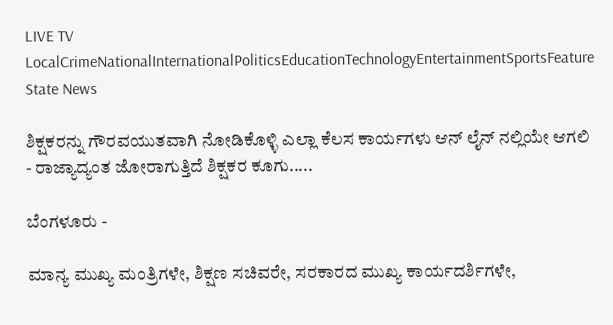LIVE TV LocalCrimeNationalInternationalPoliticsEducationTechnologyEntertainmentSportsFeature
State News

ಶಿಕ್ಷಕರನ್ನು ಗೌರವಯುತವಾಗಿ ನೋಡಿಕೊಳ್ಳಿ ಎಲ್ಲಾ ಕೆಲಸ ಕಾರ್ಯಗಳು ಆನ್ ಲೈನ್ ನಲ್ಲಿಯೇ ಆಗಲಿ - ರಾಜ್ಯಾದ್ಯಂತ ಜೋರಾಗುತ್ತಿದೆ ಶಿಕ್ಷಕರ ಕೂಗು.....

ಬೆಂಗಳೂರು -

ಮಾನ್ಯ ಮುಖ್ಯ ಮಂತ್ರಿಗಳೇ, ಶಿಕ್ಷಣ ಸಚಿವರೇ, ಸರಕಾರದ ಮುಖ್ಯ ಕಾರ್ಯದರ್ಶಿಗಳೇ,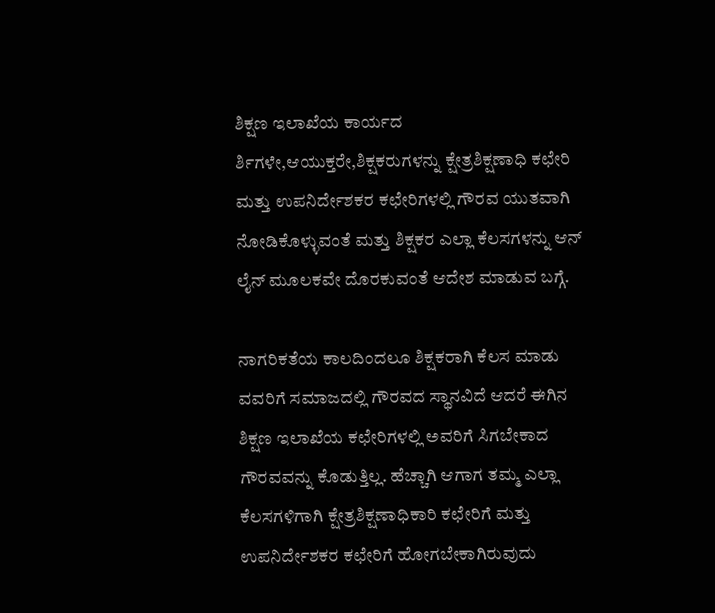ಶಿಕ್ಷಣ ಇಲಾಖೆಯ ಕಾರ್ಯದ ರ್ಶಿಗಳೇ,ಆಯುಕ್ತರೇ,ಶಿಕ್ಷಕರುಗಳನ್ನು ಕ್ಷೇತ್ರಶಿಕ್ಷಣಾಧಿ ಕಛೇರಿ ಮತ್ತು ಉಪನಿರ್ದೇಶಕರ ಕಛೇರಿಗಳಲ್ಲಿ ಗೌರವ ಯುತವಾಗಿ ನೋಡಿಕೊಳ್ಳುವಂತೆ ಮತ್ತು ಶಿಕ್ಷಕರ ಎಲ್ಲಾ ಕೆಲಸಗಳನ್ನು ಆನ್ ಲೈನ್ ಮೂಲಕವೇ ದೊರಕುವಂತೆ ಆದೇಶ ಮಾಡುವ ಬಗ್ಗೆ.

ನಾಗರಿಕತೆಯ ಕಾಲದಿಂದಲೂ ಶಿಕ್ಷಕರಾಗಿ ಕೆಲಸ ಮಾಡು ವವರಿಗೆ ಸಮಾಜದಲ್ಲಿ ಗೌರವದ ಸ್ಥಾನವಿದೆ ಆದರೆ ಈಗಿನ ಶಿಕ್ಷಣ ಇಲಾಖೆಯ ಕಛೇರಿಗಳಲ್ಲಿ ಅವರಿಗೆ ಸಿಗಬೇಕಾದ ಗೌರವವನ್ನು ಕೊಡುತ್ತಿಲ್ಲ. ಹೆಚ್ಚಾಗಿ ಆಗಾಗ ತಮ್ಮ ಎಲ್ಲಾ ಕೆಲಸಗಳಿಗಾಗಿ ಕ್ಷೇತ್ರಶಿಕ್ಷಣಾಧಿಕಾರಿ ಕಛೇರಿಗೆ ಮತ್ತು ಉಪನಿರ್ದೇಶಕರ ಕಛೇರಿಗೆ ಹೋಗಬೇಕಾಗಿರುವುದು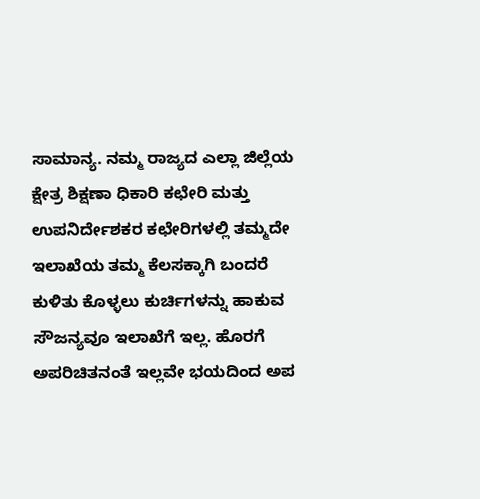ಸಾಮಾನ್ಯ. ನಮ್ಮ ರಾಜ್ಯದ ಎಲ್ಲಾ ಜಿಲ್ಲೆಯ ಕ್ಷೇತ್ರ ಶಿಕ್ಷಣಾ ಧಿಕಾರಿ ಕಛೇರಿ ಮತ್ತು ಉಪನಿರ್ದೇಶಕರ ಕಛೇರಿಗಳಲ್ಲಿ ತಮ್ಮದೇ ಇಲಾಖೆಯ ತಮ್ಮ ಕೆಲಸಕ್ಕಾಗಿ ಬಂದರೆ ಕುಳಿತು ಕೊಳ್ಳಲು ಕುರ್ಚಿಗಳನ್ನು ಹಾಕುವ ಸೌಜನ್ಯವೂ ಇಲಾಖೆಗೆ ಇಲ್ಲ. ಹೊರಗೆ ಅಪರಿಚಿತನಂತೆ ಇಲ್ಲವೇ ಭಯದಿಂದ ಅಪ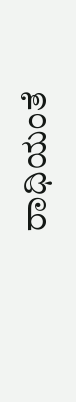ರಾಧಿಯಂತೆ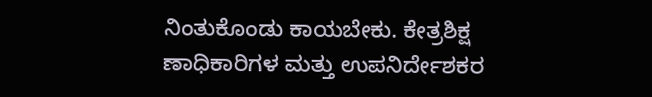ನಿಂತುಕೊಂಡು ಕಾಯಬೇಕು. ಕೇತ್ರಶಿಕ್ಷ ಣಾಧಿಕಾರಿಗಳ ಮತ್ತು ಉಪನಿರ್ದೇಶಕರ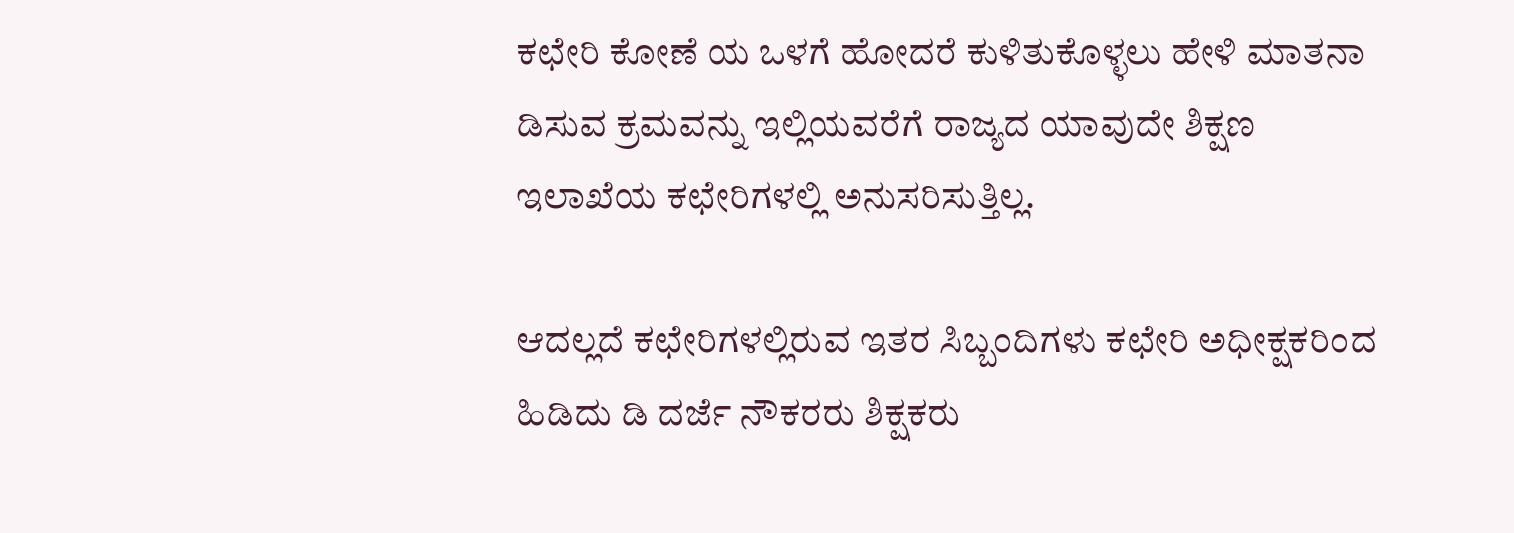ಕಛೇರಿ ಕೋಣೆ ಯ ಒಳಗೆ ಹೋದರೆ ಕುಳಿತುಕೊಳ್ಳಲು ಹೇಳಿ ಮಾತನಾ ಡಿಸುವ ಕ್ರಮವನ್ನು ಇಲ್ಲಿಯವರೆಗೆ ರಾಜ್ಯದ ಯಾವುದೇ ಶಿಕ್ಷಣ ಇಲಾಖೆಯ ಕಛೇರಿಗಳಲ್ಲಿ ಅನುಸರಿಸುತ್ತಿಲ್ಲ.

ಆದಲ್ಲದೆ ಕಛೇರಿಗಳಲ್ಲಿರುವ ಇತರ ಸಿಬ್ಬಂದಿಗಳು ಕಛೇರಿ ಅಧೀಕ್ಷಕರಿಂದ ಹಿಡಿದು ಡಿ ದರ್ಜೆ ನೌಕರರು ಶಿಕ್ಷಕರು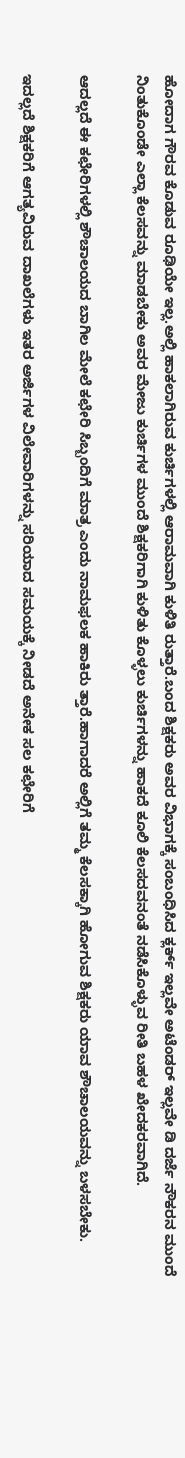ಹೋದಾಗ ಗೌರವ ಕೊಡುವ ರೂಢಿಯೇ ಇಲ್ಲ.ಅಲ್ಲಿ ಹಾಕಲಾಗಿರುವ ಕುರ್ಚಿಗಳಲ್ಲಿ ಆರಾಮವಾಗಿ ಕುಳಿತಿ ರುತ್ತಾರೆ.ಬಂದ ಶಿಕ್ಷಕರು ಅವರ ವಿಭಾಗಕ್ಕೆ ಸಂಬಂಧಿಸಿದ ಕ್ಲರ್ಕ್ ಇಲ್ಲವೇ ಅಟೆಂಡರ್ ಇಲ್ಲವೇ ಡಿ ದರ್ಜೆ ನೌಕರನ ಮುಂದೆ ನಿಂತುಕೊಂಡೇ ಎಲ್ಲಾ ಕೆಲಸವನ್ನು ಮಾಡಬೇಕು ಅವರ ಮೇಜು ಕುರ್ಚಿಗಳ ಮುಂದೆ ಶಿಕ್ಷಕರಿಗಾಗಿ ಕುಳಿತು ಕೊಳ್ಳಲು ಕುರ್ಚಿಗಳನ್ನು ಹಾಕದೆ ಕೂಲಿ ಕೆಲಸದವನಂತೆ ನಡೆಸಿಕೊಳ್ಳುವ ರೀತಿ ಬಹಳ ಖೇದಕರವಾಗಿದೆ.

ಆದಲ್ಲದೆ ಈ ಕಛೇರಿಗಳಲ್ಲಿ ಶೌಚಾಲಯದ ಬಾಗಿಲ ಮೇಲೆ ಕಛೇರಿ ಸಿಬ್ಬಂದಿಗೆ ಮಾತ್ರ ಎಂದು ನಾಮಫಲಕ ಹಾಕಿರು ತ್ತಾರೆ.ಹಾಗಾದರೆ ಅಲ್ಲಿಗೆ ತಮ್ಮ ಕೆಲಸಕ್ಕಾಗಿ ಹೋಗುವ ಶಿಕ್ಷಕರು ಯಾವ ಶೌಚಾಲಯವನ್ನು ಬಳಸಬೇಕು.

ಇದಲ್ಲದೆ ಶಿಕ್ಷಕರಿಗೆ ಆಗತ್ಯವಿರುವ ದಾಖಲೆಗಳು ಇತರ ಅರ್ಜಿಗಳ ವಿಲೇವಾರಿಗಳನ್ನು ಸರಿಯಾದ ಸಮಯಕ್ಕೆ ನೀಡದೆ ಅನೇಕ ಸಲ ಕಛೇರಿಗೆ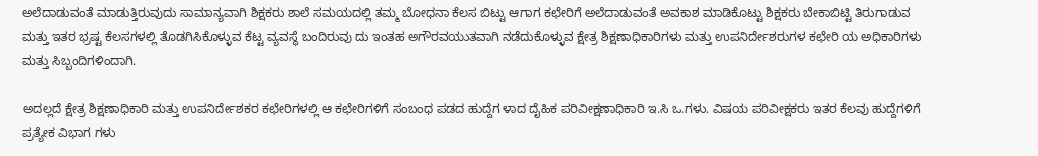ಅಲೆದಾಡುವಂತೆ ಮಾಡುತ್ತಿರುವುದು ಸಾಮಾನ್ಯವಾಗಿ ಶಿಕ್ಷಕರು ಶಾಲೆ ಸಮಯದಲ್ಲಿ ತಮ್ಮ ಬೋಧನಾ ಕೆಲಸ ಬಿಟ್ಟು ಆಗಾಗ ಕಛೇರಿಗೆ ಅಲೆದಾಡುವಂತೆ ಅವಕಾಶ ಮಾಡಿಕೊಟ್ಟು ಶಿಕ್ಷಕರು ಬೇಕಾಬಿಟ್ಟಿ ತಿರುಗಾಡುವ ಮತ್ತು ಇತರ ಭ್ರಷ್ಟ ಕೆಲಸಗಳಲ್ಲಿ ತೊಡಗಿಸಿಕೊಳ್ಳುವ ಕೆಟ್ಟ ವ್ಯವಸ್ಥೆ ಬಂದಿರುವು ದು ಇಂತಹ ಅಗೌರವಯುತವಾಗಿ ನಡೆದುಕೊಳ್ಳುವ ಕ್ಷೇತ್ರ ಶಿಕ್ಷಣಾಧಿಕಾರಿಗಳು ಮತ್ತು ಉಪನಿರ್ದೇಶರುಗಳ ಕಛೇರಿ ಯ ಅಧಿಕಾರಿಗಳು ಮತ್ತು ಸಿಬ್ಬಂದಿಗಳಿಂದಾಗಿ.

ಅದಲ್ಲದೆ ಕ್ಷೇತ್ರ ಶಿಕ್ಷಣಾಧಿಕಾರಿ ಮತ್ತು ಉಪನಿರ್ದೇಶಕರ ಕಛೇರಿಗಳಲ್ಲಿ ಆ ಕಛೇರಿಗಳಿಗೆ ಸಂಬಂಧ ಪಡದ ಹುದ್ದೆಗ ಳಾದ ದೈಹಿಕ ಪರಿವೀಕ್ಷಣಾಧಿಕಾರಿ ಇ.ಸಿ ಒ.ಗಳು. ವಿಷಯ ಪರಿವೀಕ್ಷಕರು ಇತರ ಕೆಲವು ಹುದ್ದೆಗಳಿಗೆ ಪ್ರತ್ಯೇಕ ವಿಭಾಗ ಗಳು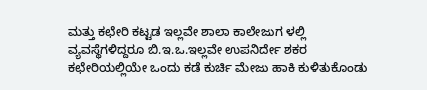ಮತ್ತು ಕಛೇರಿ ಕಟ್ಟಡ ಇಲ್ಲವೇ ಶಾಲಾ ಕಾಲೇಜುಗ ಳಲ್ಲಿ ವ್ಯವಸ್ಥೆಗಳಿದ್ದರೂ ಬಿ.ಇ.ಒ.ಇಲ್ಲವೇ ಉಪನಿರ್ದೇ ಶಕರ ಕಛೇರಿಯಲ್ಲಿಯೇ ಒಂದು ಕಡೆ ಕುರ್ಚಿ ಮೇಜು ಹಾಕಿ ಕುಳಿತುಕೊಂಡು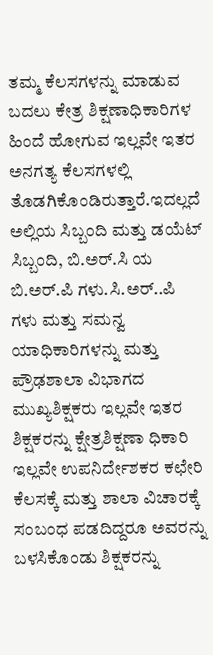ತಮ್ಮ ಕೆಲಸಗಳನ್ನು ಮಾಡುವ ಬದಲು ಕೇತ್ರ ಶಿಕ್ಷಣಾಧಿಕಾರಿಗಳ ಹಿಂದೆ ಹೋಗುವ ಇಲ್ಲವೇ ಇತರ ಅನಗತ್ಯ ಕೆಲಸಗಳಲ್ಲಿ ತೊಡಗಿಕೊಂಡಿರುತ್ತಾರೆ.ಇದಲ್ಲದೆ ಅಲ್ಲಿಯ ಸಿಬ್ಬಂದಿ ಮತ್ತು ಡಯೆಟ್ ಸಿಬ್ಬಂದಿ, ಬಿ.ಅರ್.ಸಿ ಯ ಬಿ.ಅರ್.ಪಿ ಗಳು.ಸಿ.ಅರ್..ಪಿ ಗಳು ಮತ್ತು ಸಮನ್ವ ಯಾಧಿಕಾರಿಗಳನ್ನು ಮತ್ತು ಪ್ರೌಢಶಾಲಾ ವಿಭಾಗದ ಮುಖ್ಯಶಿಕ್ಷಕರು ಇಲ್ಲವೇ ಇತರ ಶಿಕ್ಷಕರನ್ನು ಕ್ಷೇತ್ರಶಿಕ್ಷಣಾ ಧಿಕಾರಿ ಇಲ್ಲವೇ ಉಪನಿರ್ದೇಶಕರ ಕಛೇರಿ ಕೆಲಸಕ್ಕೆ ಮತ್ತು ಶಾಲಾ ವಿಚಾರಕ್ಕೆ ಸಂಬಂಧ ಪಡದಿದ್ದರೂ ಅವರನ್ನು ಬಳಸಿಕೊಂಡು ಶಿಕ್ಷಕರನ್ನು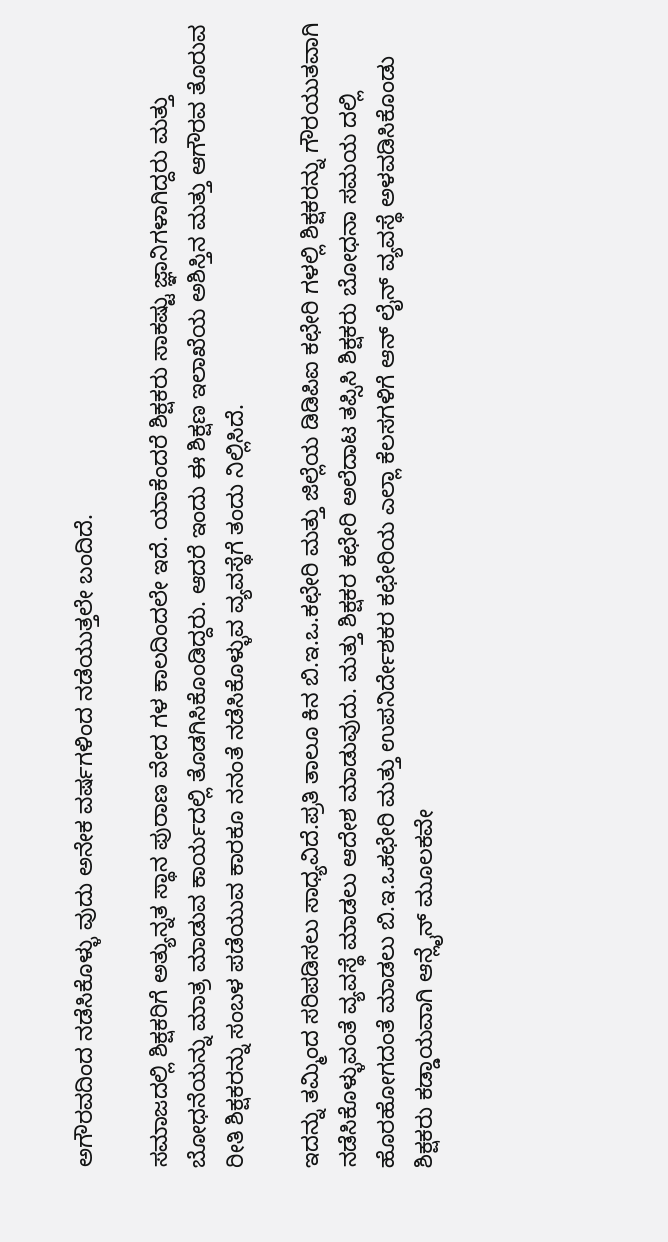ಅಗೌರವದಿಂದ ನಡೆಸಿಕೊಳ್ಳು ವುದು ಅನೇಕ ವರ್ಷಗಳಿಂದ ನಡೆಯುತ್ತಲೇ ಬಂದಿದೆ.

ಸಮಾಜದಲ್ಲಿ ಶಿಕ್ಷಕರಿಗೆ ಅತ್ಯುನ್ನತ ಸ್ಥಾನ ಪುರಾಣ ವೇದ ಗಳ ಕಾಲದಿಂದಲೇ ಇದೆ. ಯಾಕೆಂದರೆ ಶಿಕ್ಷಕರು ಸಾಕಷ್ಟು ಜ್ಞಾನಿಗಳಾಗಿದ್ದರು ಮತ್ತು ಬೋಧನೆಯನ್ನು ಮಾತ್ರ ಮಾಡುವ ಕಾರ್ಯದಲ್ಲಿ ತೊಡಗಿಸಿಕೊಂಡಿದ್ದರು. ಆದರೆ ಇಂದು ಈ ಶಿಕ್ಷಣ ಇಲಾಖೆಯ ಅಶಿಸ್ತಿನ ಮತ್ತು ಆಗೌರವ ತೊರುವ ರೀತಿ ಶಿಕ್ಷಕರನ್ನು ಸಂಬಳ ಪಡೆಯುವ ಕಾರಕೂ ನನಂತೆ ನಡೆಸಿಕೊಳ್ಳುವ ವ್ಯವಸ್ಥೆಗೆ ತಂದು ನಿಲ್ಲಿಸಿದೆ.

ಇದನ್ನು ತಮ್ಮಿಂದ ಸರಿಪಡಿಸಲು ಸಾಧ್ಯವಿದೆ.ಪ್ರತಿ ತಾಲೂ ಕಿನ ಬಿ.ಇ.ಒ.ಕಛೇರಿ ಮತ್ತು ಜಿಲ್ಲೆಯ ಡಿಡಿಪಿಐ ಕಛೇರಿ ಗಳಲ್ಲಿ ಶಿಕ್ಷಕರನ್ನು ಗೌರಯುತವಾಗಿ ನಡೆಸಿಕೊಳ್ಳುವಂತೆ ವ್ಯವಸ್ಥೆ ಮಾಡಲು ಆದೇಶ ಮಾಡುವುದು. ಮತ್ತು ಶಿಕ್ಷಕರ ಕಛೇರಿ ಅಲೆದಾಟ ತಪ್ಸಿಸಿ ಶಿಕ್ಷಕರು ಬೋಧನಾ ಸಮಯ ದಲ್ಲಿ ಹೊರಹೋಗದಂತೆ ಮಾಡಲು ಬಿ.ಇ.ಒಕಛೇರಿ ಮತ್ತು ಉಪನಿರ್ದೇಶಕರ ಕಛೇರಿಯ ಎಲ್ಲಾ ಕೆಲಸಗಳಿಗೆ ಆನ್ ಲೈನ್ ವ್ಯವಸ್ಥೆ ಅಳವಡಿಸಿಕೊಂಡು ಶಿಕ್ಷಕರು ಕಡ್ಡಾಯವಾಗಿ ಆನ್ಲೈನ್ ಮೂಲಕವೇ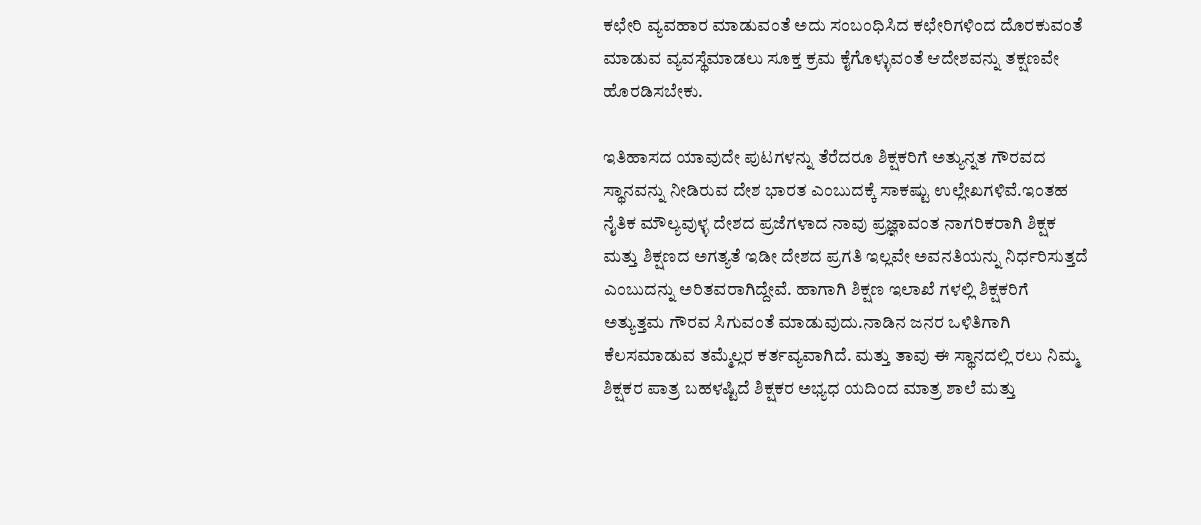ಕಛೇರಿ ವ್ಯವಹಾರ ಮಾಡುವಂತೆ ಅದು ಸಂಬಂಧಿಸಿದ ಕಛೇರಿಗಳಿಂದ ದೊರಕುವಂತೆ ಮಾಡುವ ವ್ಯವಸ್ಥೆಮಾಡಲು ಸೂಕ್ತ ಕ್ರಮ ಕೈಗೊಳ್ಳುವಂತೆ ಆದೇಶವನ್ನು ತಕ್ಷಣವೇ ಹೊರಡಿಸಬೇಕು.

ಇತಿಹಾಸದ ಯಾವುದೇ ಪುಟಗಳನ್ನು ತೆರೆದರೂ ಶಿಕ್ಷಕರಿಗೆ ಅತ್ಯುನ್ನತ ಗೌರವದ ಸ್ಥಾನವನ್ನು ನೀಡಿರುವ ದೇಶ ಭಾರತ ಎಂಬುದಕ್ಕೆ ಸಾಕಷ್ಟು ಉಲ್ಲೇಖಗಳಿವೆ.ಇಂತಹ ನೈತಿಕ ಮೌಲ್ಯವುಳ್ಳ ದೇಶದ ಪ್ರಜೆಗಳಾದ ನಾವು ಪ್ರಜ್ಞಾವಂತ ನಾಗರಿಕರಾಗಿ ಶಿಕ್ಷಕ ಮತ್ತು ಶಿಕ್ಷಣದ ಅಗತ್ಯತೆ ಇಡೀ ದೇಶದ ಪ್ರಗತಿ ಇಲ್ಲವೇ ಅವನತಿಯನ್ನು ನಿರ್ಧರಿಸುತ್ತದೆ ಎಂಬುದನ್ನು ಅರಿತವರಾಗಿದ್ದೇವೆ. ಹಾಗಾಗಿ ಶಿಕ್ಷಣ ಇಲಾಖೆ ಗಳಲ್ಲಿ ಶಿಕ್ಷಕರಿಗೆ ಅತ್ಯುತ್ತಮ ಗೌರವ ಸಿಗುವಂತೆ ಮಾಡುವುದು.ನಾಡಿನ ಜನರ ಒಳಿತಿಗಾಗಿ ಕೆಲಸಮಾಡುವ ತಮ್ಮೆಲ್ಲರ ಕರ್ತವ್ಯವಾಗಿದೆ. ಮತ್ತು ತಾವು ಈ ಸ್ಥಾನದಲ್ಲಿ ರಲು ನಿಮ್ಮ ಶಿಕ್ಷಕರ ಪಾತ್ರ ಬಹಳಷ್ಟಿದೆ ಶಿಕ್ಷಕರ ಅಭ್ಯಧ ಯದಿಂದ ಮಾತ್ರ ಶಾಲೆ ಮತ್ತು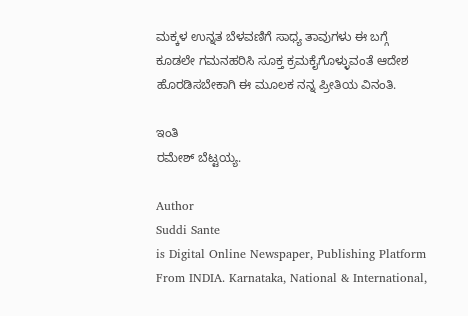ಮಕ್ಕಳ ಉನ್ನತ ಬೆಳವಣಿಗೆ ಸಾಧ್ಯ ತಾವುಗಳು ಈ ಬಗ್ಗೆ ಕೂಡಲೇ ಗಮನಹರಿಸಿ ಸೂಕ್ತ ಕ್ರಮಕೈಗೊಳ್ಳುವಂತೆ ಆದೇಶ ಹೊರಡಿಸಬೇಕಾಗಿ ಈ ಮೂಲಕ ನನ್ನ ಪ್ರೀತಿಯ ವಿನಂತಿ.

ಇಂತಿ
ರಮೇಶ್ ಬೆಟ್ಟಯ್ಯ.

Author
Suddi Sante
is Digital Online Newspaper, Publishing Platform From INDIA. Karnataka, National & International,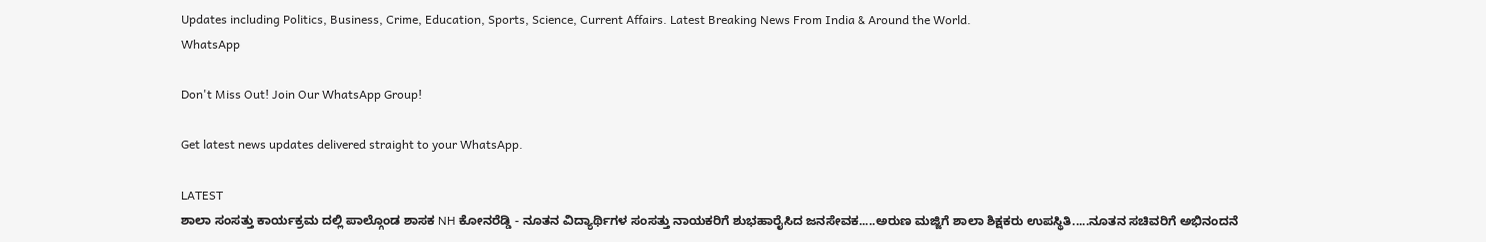Updates including Politics, Business, Crime, Education, Sports, Science, Current Affairs. Latest Breaking News From India & Around the World.
WhatsApp

Don't Miss Out! Join Our WhatsApp Group!

Get latest news updates delivered straight to your WhatsApp.

LATEST
ಶಾಲಾ ಸಂಸತ್ತು ಕಾರ್ಯಕ್ರಮ ದಲ್ಲಿ ಪಾಲ್ಗೊಂಡ ಶಾಸಕ NH ಕೋನರೆಡ್ಡಿ - ನೂತನ ವಿದ್ಯಾರ್ಥಿಗಳ ಸಂಸತ್ತು ನಾಯಕರಿಗೆ ಶುಭಹಾರೈಸಿದ ಜನಸೇವಕ.....ಅರುಣ ಮಜ್ಜಿಗೆ ಶಾಲಾ ಶಿಕ್ಷಕರು ಉಪಸ್ಥಿತಿ.....ನೂತನ ಸಚಿವರಿಗೆ ಅಭಿನಂದನೆ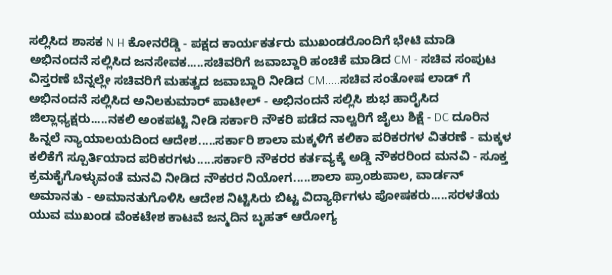ಸಲ್ಲಿಸಿದ ಶಾಸಕ N H ಕೋನರೆಡ್ಡಿ - ಪಕ್ಷದ ಕಾರ್ಯಕರ್ತರು ಮುಖಂಡರೊಂದಿಗೆ ಭೇಟಿ ಮಾಡಿ ಅಭಿನಂದನೆ ಸಲ್ಲಿಸಿದ ಜನಸೇವಕ.....ಸಚಿವರಿಗೆ ಜವಾಬ್ದಾರಿ ಹಂಚಿಕೆ ಮಾಡಿದ CM - ಸಚಿವ ಸಂಪುಟ ವಿಸ್ತರಣೆ ಬೆನ್ನಲ್ಲೇ ಸಚಿವರಿಗೆ ಮಹತ್ವದ ಜವಾಬ್ದಾರಿ ನೀಡಿದ CM.....ಸಚಿವ ಸಂತೋಷ ಲಾಡ್ ಗೆ ಅಭಿನಂದನೆ ಸಲ್ಲಿಸಿದ ಅನಿಲಕುಮಾರ್ ಪಾಟೀಲ್ - ಅಭಿನಂದನೆ ಸಲ್ಲಿಸಿ ಶುಭ ಹಾರೈಸಿದ ಜಿಲ್ಲಾಧ್ಯಕ್ಷರು.....ನಕಲಿ ಅಂಕಪಟ್ಟಿ ನೀಡಿ ಸರ್ಕಾರಿ ನೌಕರಿ ಪಡೆದ ನಾಲ್ವರಿಗೆ ಜೈಲು ಶಿಕ್ಷೆ - DC ದೂರಿನ ಹಿನ್ನಲೆ ನ್ಯಾಯಾಲಯದಿಂದ ಆದೇಶ.....ಸರ್ಕಾರಿ ಶಾಲಾ ಮಕ್ಕಳಿಗೆ ಕಲಿಕಾ ಪರಿಕರಗಳ ವಿತರಣೆ - ಮಕ್ಕಳ ಕಲಿಕೆಗೆ ಸ್ಪೂರ್ತಿಯಾದ ಪರಿಕರಗಳು.....ಸರ್ಕಾರಿ ನೌಕರರ ಕರ್ತವ್ಯಕ್ಕೆ ಅಡ್ಡಿ ನೌಕರರಿಂದ ಮನವಿ - ಸೂಕ್ತ ಕ್ರಮಕೈಗೊಳ್ಳುವಂತೆ ಮನವಿ ನೀಡಿದ ನೌಕರರ ನಿಯೋಗ.....ಶಾಲಾ ಪ್ರಾಂಶುಪಾಲ, ವಾರ್ಡನ್ ಅಮಾನತು - ಅಮಾನತುಗೊಳಿಸಿ ಆದೇಶ ನಿಟ್ಟಿಸಿರು ಬಿಟ್ಟ ವಿದ್ಯಾರ್ಥಿಗಳು ಪೋಷಕರು.....ಸರಳತೆಯ ಯುವ ಮುಖಂಡ ವೆಂಕಟೇಶ ಕಾಟವೆ ಜನ್ಮದಿನ ಬೃಹತ್ ಆರೋಗ್ಯ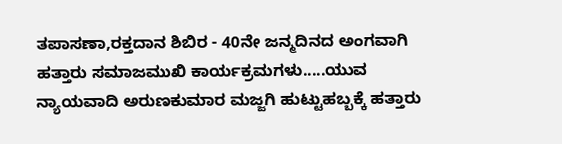ತಪಾಸಣಾ,ರಕ್ತದಾನ ಶಿಬಿರ - 40ನೇ ಜನ್ಮದಿನದ ಅಂಗವಾಗಿ ಹತ್ತಾರು ಸಮಾಜಮುಖಿ ಕಾರ್ಯಕ್ರಮಗಳು.....ಯುವ ನ್ಯಾಯವಾದಿ ಅರುಣಕುಮಾರ ಮಜ್ಜಗಿ ಹುಟ್ಟುಹಬ್ಬಕ್ಕೆ ಹತ್ತಾರು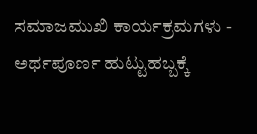ಸಮಾಜಮುಖಿ ಕಾರ್ಯಕ್ರಮಗಳು - ಅರ್ಥಪೂರ್ಣ ಹುಟ್ಟುಹಬ್ಬಕ್ಕೆ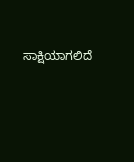ಸಾಕ್ಷಿಯಾಗಲಿದೆ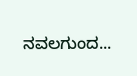ನವಲಗುಂದ...